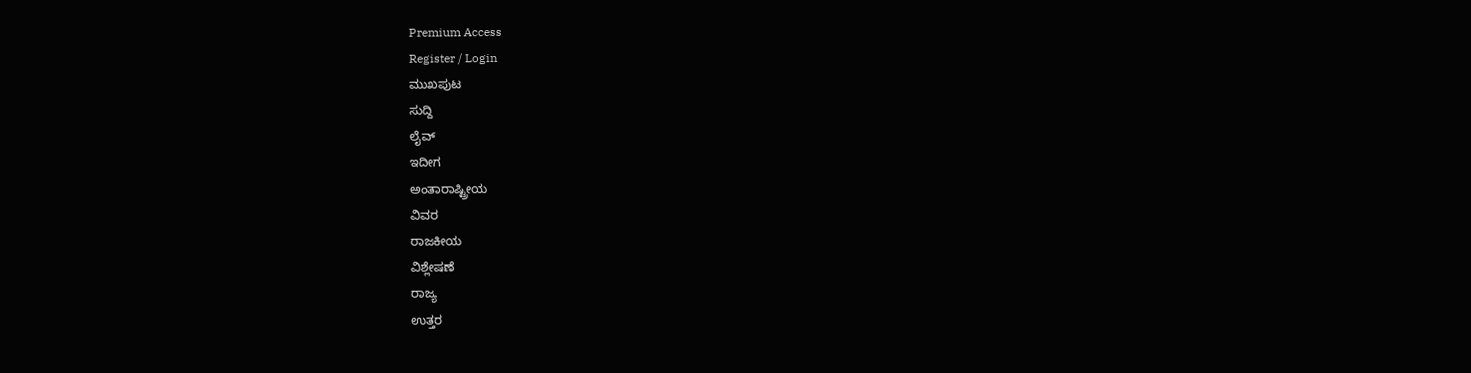Premium Access
Register / Login
ಮುಖಪುಟ
ಸುದ್ದಿ
ಲೈವ್
ಇದೀಗ
ಅಂತಾರಾಷ್ಟ್ರೀಯ
ವಿವರ
ರಾಜಕೀಯ
ವಿಶ್ಲೇಷಣೆ
ರಾಜ್ಯ
ಉತ್ತರ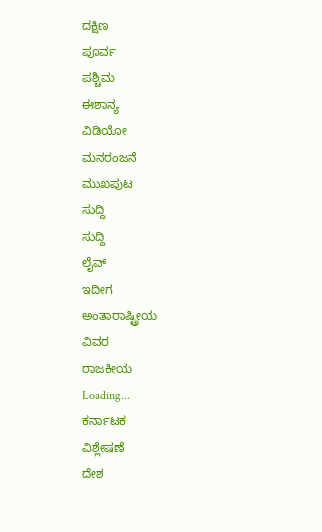ದಕ್ಷಿಣ
ಪೂರ್ವ
ಪಶ್ಚಿಮ
ಈಶಾನ್ಯ
ವಿಡಿಯೋ
ಮನರಂಜನೆ
ಮುಖಪುಟ
ಸುದ್ದಿ
ಸುದ್ದಿ
ಲೈವ್
ಇದೀಗ
ಅಂತಾರಾಷ್ಟ್ರೀಯ
ವಿವರ
ರಾಜಕೀಯ
Loading...
ಕರ್ನಾಟಕ
ವಿಶ್ಲೇಷಣೆ
ದೇಶ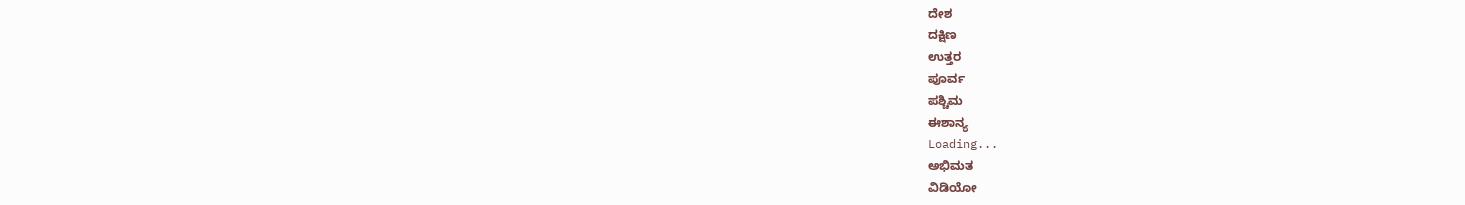ದೇಶ
ದಕ್ಷಿಣ
ಉತ್ತರ
ಪೂರ್ವ
ಪಶ್ಚಿಮ
ಈಶಾನ್ಯ
Loading...
ಅಭಿಮತ
ವಿಡಿಯೋ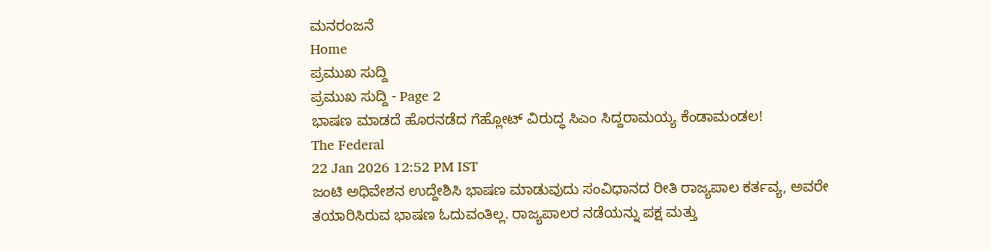ಮನರಂಜನೆ
Home
ಪ್ರಮುಖ ಸುದ್ದಿ
ಪ್ರಮುಖ ಸುದ್ದಿ - Page 2
ಭಾಷಣ ಮಾಡದೆ ಹೊರನಡೆದ ಗೆಹ್ಲೋಟ್ ವಿರುದ್ಧ ಸಿಎಂ ಸಿದ್ದರಾಮಯ್ಯ ಕೆಂಡಾಮಂಡಲ!
The Federal
22 Jan 2026 12:52 PM IST
ಜಂಟಿ ಅಧಿವೇಶನ ಉದ್ದೇಶಿಸಿ ಭಾಷಣ ಮಾಡುವುದು ಸಂವಿಧಾನದ ರೀತಿ ರಾಜ್ಯಪಾಲ ಕರ್ತವ್ಯ, ಅವರೇ ತಯಾರಿಸಿರುವ ಭಾಷಣ ಓದುವಂತಿಲ್ಲ. ರಾಜ್ಯಪಾಲರ ನಡೆಯನ್ನು ಪಕ್ಷ ಮತ್ತು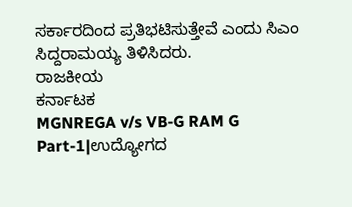ಸರ್ಕಾರದಿಂದ ಪ್ರತಿಭಟಿಸುತ್ತೇವೆ ಎಂದು ಸಿಎಂ ಸಿದ್ದರಾಮಯ್ಯ ತಿಳಿಸಿದರು.
ರಾಜಕೀಯ
ಕರ್ನಾಟಕ
MGNREGA v/s VB-G RAM G Part-1|ಉದ್ಯೋಗದ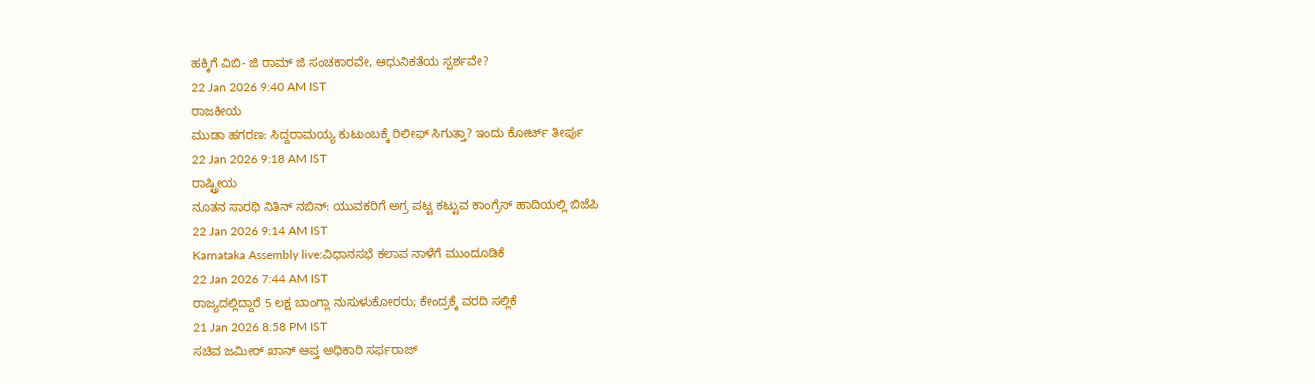ಹಕ್ಕಿಗೆ ವಿಬಿ- ಜಿ ರಾಮ್ ಜಿ ಸಂಚಕಾರವೇ, ಆಧುನಿಕತೆಯ ಸ್ಪರ್ಶವೇ?
22 Jan 2026 9:40 AM IST
ರಾಜಕೀಯ
ಮುಡಾ ಹಗರಣ: ಸಿದ್ದರಾಮಯ್ಯ ಕುಟುಂಬಕ್ಕೆ ರಿಲೀಫ್ ಸಿಗುತ್ತಾ? ಇಂದು ಕೋರ್ಟ್ ತೀರ್ಪು
22 Jan 2026 9:18 AM IST
ರಾಷ್ಟ್ರೀಯ
ನೂತನ ಸಾರಥಿ ನಿತಿನ್ ನಬಿನ್: ಯುವಕರಿಗೆ ಅಗ್ರ ಪಟ್ಟ ಕಟ್ಟುವ ಕಾಂಗ್ರೆಸ್ ಹಾದಿಯಲ್ಲಿ ಬಿಜೆಪಿ
22 Jan 2026 9:14 AM IST
Karnataka Assembly live:ವಿಧಾನಸಭೆ ಕಲಾಪ ನಾಳೆಗೆ ಮುಂದೂಡಿಕೆ
22 Jan 2026 7:44 AM IST
ರಾಜ್ಯದಲ್ಲಿದ್ದಾರೆ 5 ಲಕ್ಷ ಬಾಂಗ್ಲಾ ನುಸುಳುಕೋರರು; ಕೇಂದ್ರಕ್ಕೆ ವರದಿ ಸಲ್ಲಿಕೆ
21 Jan 2026 8:58 PM IST
ಸಚಿವ ಜಮೀರ್ ಖಾನ್ ಆಪ್ತ ಅಧಿಕಾರಿ ಸರ್ಫರಾಜ್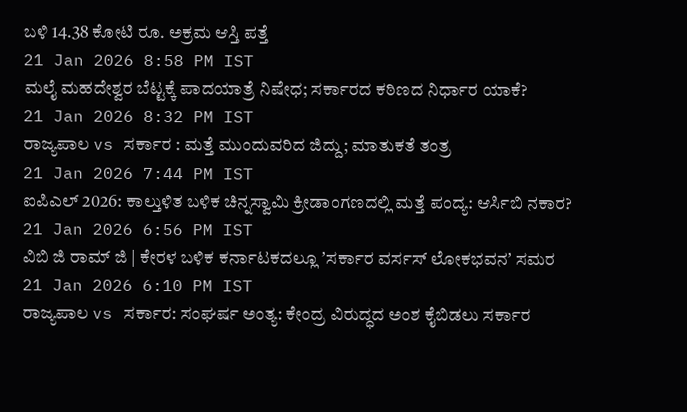ಬಳಿ 14.38 ಕೋಟಿ ರೂ. ಅಕ್ರಮ ಆಸ್ತಿ ಪತ್ತೆ
21 Jan 2026 8:58 PM IST
ಮಲೈ ಮಹದೇಶ್ವರ ಬೆಟ್ಟಕ್ಕೆ ಪಾದಯಾತ್ರೆ ನಿಷೇಧ; ಸರ್ಕಾರದ ಕಠಿಣದ ನಿರ್ಧಾರ ಯಾಕೆ?
21 Jan 2026 8:32 PM IST
ರಾಜ್ಯಪಾಲ vs ಸರ್ಕಾರ : ಮತ್ತೆ ಮುಂದುವರಿದ ಜಿದ್ದು; ಮಾತುಕತೆ ತಂತ್ರ
21 Jan 2026 7:44 PM IST
ಐಪಿಎಲ್ 2026: ಕಾಲ್ತುಳಿತ ಬಳಿಕ ಚಿನ್ನಸ್ವಾಮಿ ಕ್ರೀಡಾಂಗಣದಲ್ಲಿ ಮತ್ತೆ ಪಂದ್ಯ: ಆರ್ಸಿಬಿ ನಕಾರ?
21 Jan 2026 6:56 PM IST
ವಿಬಿ ಜಿ ರಾಮ್ ಜಿ | ಕೇರಳ ಬಳಿಕ ಕರ್ನಾಟಕದಲ್ಲೂ ʼಸರ್ಕಾರ ವರ್ಸಸ್ ಲೋಕಭವನʼ ಸಮರ
21 Jan 2026 6:10 PM IST
ರಾಜ್ಯಪಾಲ vs ಸರ್ಕಾರ: ಸಂಘರ್ಷ ಅಂತ್ಯ: ಕೇಂದ್ರ ವಿರುದ್ಧದ ಅಂಶ ಕೈಬಿಡಲು ಸರ್ಕಾರ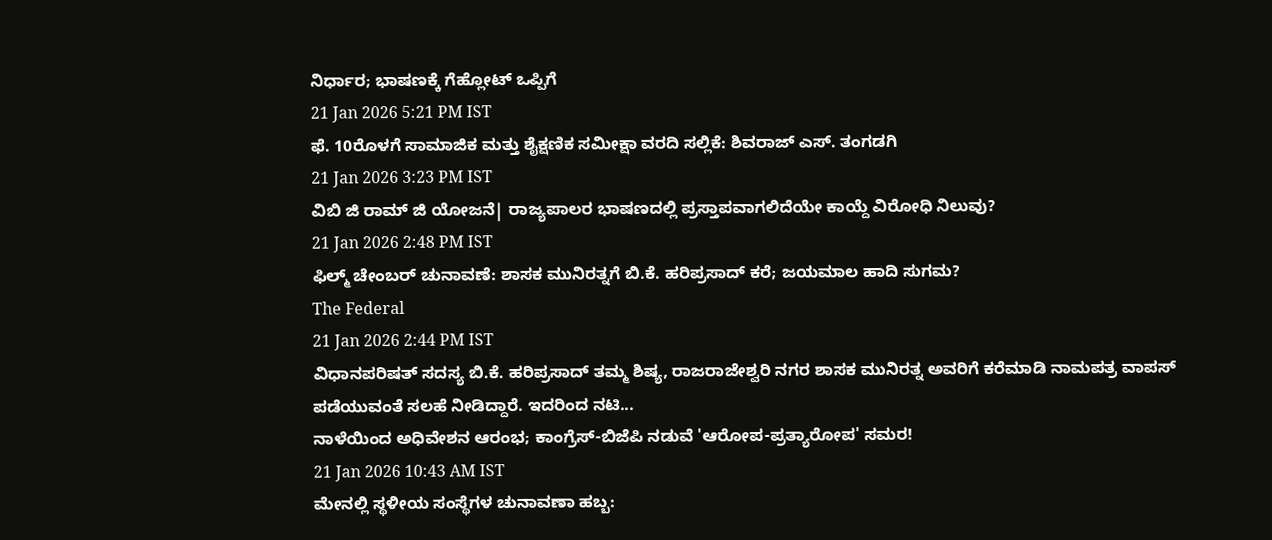ನಿರ್ಧಾರ; ಭಾಷಣಕ್ಕೆ ಗೆಹ್ಲೋಟ್ ಒಪ್ಪಿಗೆ
21 Jan 2026 5:21 PM IST
ಫೆ. 10ರೊಳಗೆ ಸಾಮಾಜಿಕ ಮತ್ತು ಶೈಕ್ಷಣಿಕ ಸಮೀಕ್ಷಾ ವರದಿ ಸಲ್ಲಿಕೆ: ಶಿವರಾಜ್ ಎಸ್. ತಂಗಡಗಿ
21 Jan 2026 3:23 PM IST
ವಿಬಿ ಜಿ ರಾಮ್ ಜಿ ಯೋಜನೆ| ರಾಜ್ಯಪಾಲರ ಭಾಷಣದಲ್ಲಿ ಪ್ರಸ್ತಾಪವಾಗಲಿದೆಯೇ ಕಾಯ್ದೆ ವಿರೋಧಿ ನಿಲುವು?
21 Jan 2026 2:48 PM IST
ಫಿಲ್ಮ್ ಚೇಂಬರ್ ಚುನಾವಣೆ: ಶಾಸಕ ಮುನಿರತ್ನಗೆ ಬಿ.ಕೆ. ಹರಿಪ್ರಸಾದ್ ಕರೆ; ಜಯಮಾಲ ಹಾದಿ ಸುಗಮ?
The Federal
21 Jan 2026 2:44 PM IST
ವಿಧಾನಪರಿಷತ್ ಸದಸ್ಯ ಬಿ.ಕೆ. ಹರಿಪ್ರಸಾದ್ ತಮ್ಮ ಶಿಷ್ಯ, ರಾಜರಾಜೇಶ್ವರಿ ನಗರ ಶಾಸಕ ಮುನಿರತ್ನ ಅವರಿಗೆ ಕರೆಮಾಡಿ ನಾಮಪತ್ರ ವಾಪಸ್ ಪಡೆಯುವಂತೆ ಸಲಹೆ ನೀಡಿದ್ದಾರೆ. ಇದರಿಂದ ನಟಿ...
ನಾಳೆಯಿಂದ ಅಧಿವೇಶನ ಆರಂಭ; ಕಾಂಗ್ರೆಸ್-ಬಿಜೆಪಿ ನಡುವೆ 'ಆರೋಪ-ಪ್ರತ್ಯಾರೋಪ' ಸಮರ!
21 Jan 2026 10:43 AM IST
ಮೇನಲ್ಲಿ ಸ್ಥಳೀಯ ಸಂಸ್ಥೆಗಳ ಚುನಾವಣಾ ಹಬ್ಬ: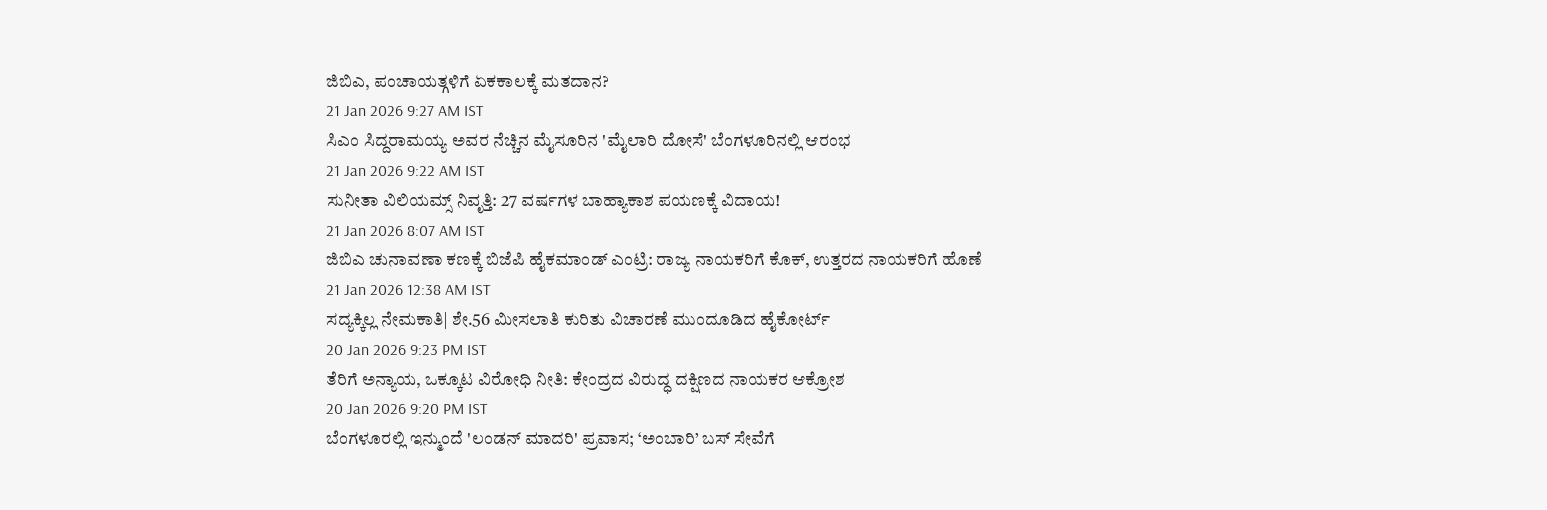ಜಿಬಿಎ, ಪಂಚಾಯತ್ಗಳಿಗೆ ಏಕಕಾಲಕ್ಕೆ ಮತದಾನ?
21 Jan 2026 9:27 AM IST
ಸಿಎಂ ಸಿದ್ದರಾಮಯ್ಯ ಅವರ ನೆಚ್ಚಿನ ಮೈಸೂರಿನ 'ಮೈಲಾರಿ ದೋಸೆ' ಬೆಂಗಳೂರಿನಲ್ಲಿ ಆರಂಭ
21 Jan 2026 9:22 AM IST
ಸುನೀತಾ ವಿಲಿಯಮ್ಸ್ ನಿವೃತ್ತಿ: 27 ವರ್ಷಗಳ ಬಾಹ್ಯಾಕಾಶ ಪಯಣಕ್ಕೆ ವಿದಾಯ!
21 Jan 2026 8:07 AM IST
ಜಿಬಿಎ ಚುನಾವಣಾ ಕಣಕ್ಕೆ ಬಿಜೆಪಿ ಹೈಕಮಾಂಡ್ ಎಂಟ್ರಿ: ರಾಜ್ಯ ನಾಯಕರಿಗೆ ಕೊಕ್, ಉತ್ತರದ ನಾಯಕರಿಗೆ ಹೊಣೆ
21 Jan 2026 12:38 AM IST
ಸದ್ಯಕ್ಕಿಲ್ಲ ನೇಮಕಾತಿ| ಶೇ.56 ಮೀಸಲಾತಿ ಕುರಿತು ವಿಚಾರಣೆ ಮುಂದೂಡಿದ ಹೈಕೋರ್ಟ್
20 Jan 2026 9:23 PM IST
ತೆರಿಗೆ ಅನ್ಯಾಯ, ಒಕ್ಕೂಟ ವಿರೋಧಿ ನೀತಿ: ಕೇಂದ್ರದ ವಿರುದ್ಧ ದಕ್ಷಿಣದ ನಾಯಕರ ಆಕ್ರೋಶ
20 Jan 2026 9:20 PM IST
ಬೆಂಗಳೂರಲ್ಲಿ ಇನ್ಮುಂದೆ 'ಲಂಡನ್ ಮಾದರಿ' ಪ್ರವಾಸ; ‘ಅಂಬಾರಿ’ ಬಸ್ ಸೇವೆಗೆ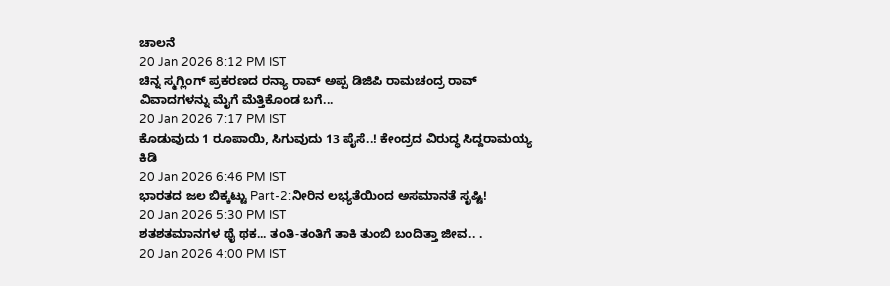ಚಾಲನೆ
20 Jan 2026 8:12 PM IST
ಚಿನ್ನ ಸ್ಮಗ್ಲಿಂಗ್ ಪ್ರಕರಣದ ರನ್ಯಾ ರಾವ್ ಅಪ್ಪ ಡಿಜಿಪಿ ರಾಮಚಂದ್ರ ರಾವ್ ವಿವಾದಗಳನ್ನು ಮೈಗೆ ಮೆತ್ತಿಕೊಂಡ ಬಗೆ...
20 Jan 2026 7:17 PM IST
ಕೊಡುವುದು 1 ರೂಪಾಯಿ, ಸಿಗುವುದು 13 ಪೈಸೆ..! ಕೇಂದ್ರದ ವಿರುದ್ಧ ಸಿದ್ದರಾಮಯ್ಯ ಕಿಡಿ
20 Jan 2026 6:46 PM IST
ಭಾರತದ ಜಲ ಬಿಕ್ಕಟ್ಟು Part-2:ನೀರಿನ ಲಭ್ಯತೆಯಿಂದ ಅಸಮಾನತೆ ಸೃಷ್ಟಿ!
20 Jan 2026 5:30 PM IST
ಶತಶತಮಾನಗಳ ಥೈ ಥಕ... ತಂತಿ-ತಂತಿಗೆ ತಾಕಿ ತುಂಬಿ ಬಂದಿತ್ತಾ ಜೀವ.. .
20 Jan 2026 4:00 PM IST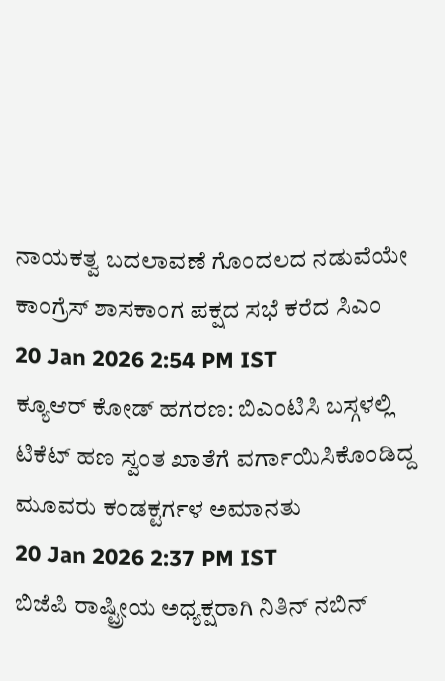ನಾಯಕತ್ವ ಬದಲಾವಣೆ ಗೊಂದಲದ ನಡುವೆಯೇ ಕಾಂಗ್ರೆಸ್ ಶಾಸಕಾಂಗ ಪಕ್ಷದ ಸಭೆ ಕರೆದ ಸಿಎಂ
20 Jan 2026 2:54 PM IST
ಕ್ಯೂಆರ್ ಕೋಡ್ ಹಗರಣ: ಬಿಎಂಟಿಸಿ ಬಸ್ಗಳಲ್ಲಿ ಟಿಕೆಟ್ ಹಣ ಸ್ವಂತ ಖಾತೆಗೆ ವರ್ಗಾಯಿಸಿಕೊಂಡಿದ್ದ ಮೂವರು ಕಂಡಕ್ಟರ್ಗಳ ಅಮಾನತು
20 Jan 2026 2:37 PM IST
ಬಿಜೆಪಿ ರಾಷ್ಟ್ರೀಯ ಅಧ್ಯಕ್ಷರಾಗಿ ನಿತಿನ್ ನಬಿನ್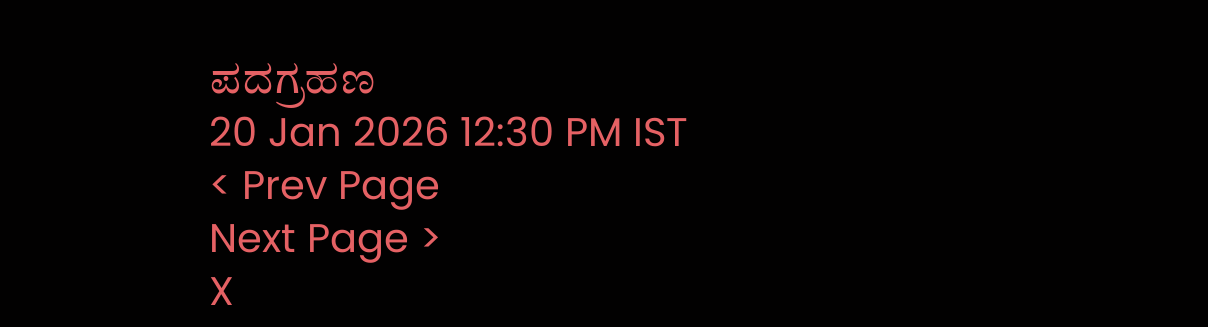ಪದಗ್ರಹಣ
20 Jan 2026 12:30 PM IST
< Prev Page
Next Page >
X